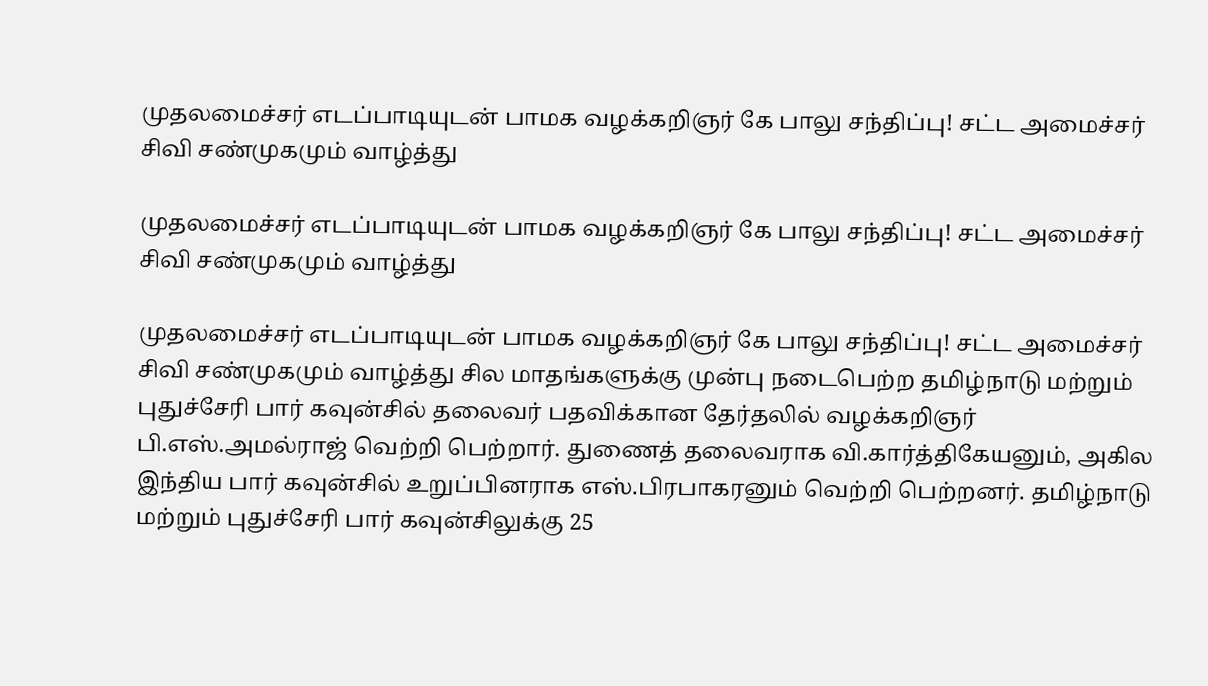முதலமைச்சர் எடப்பாடியுடன் பாமக வழக்கறிஞர் கே பாலு சந்திப்பு! சட்ட அமைச்சர் சிவி சண்முகமும் வாழ்த்து

முதலமைச்சர் எடப்பாடியுடன் பாமக வழக்கறிஞர் கே பாலு சந்திப்பு! சட்ட அமைச்சர் சிவி சண்முகமும் வாழ்த்து

முதலமைச்சர் எடப்பாடியுடன் பாமக வழக்கறிஞர் கே பாலு சந்திப்பு! சட்ட அமைச்சர் சிவி சண்முகமும் வாழ்த்து சில மாதங்களுக்கு முன்பு நடைபெற்ற தமிழ்நாடு மற்றும் புதுச்சேரி பார் கவுன்சில் தலைவர் பதவிக்கான தேர்தலில் வழக்கறிஞர் பி.எஸ்.அமல்ராஜ் வெற்றி பெற்றார். துணைத் தலைவராக வி.கார்த்திகேயனும், அகில இந்திய பார் கவுன்சில் உறுப்பினராக எஸ்.பிரபாகரனும் வெற்றி பெற்றனர். தமிழ்நாடு மற்றும் புதுச்சேரி பார் கவுன்சிலுக்கு 25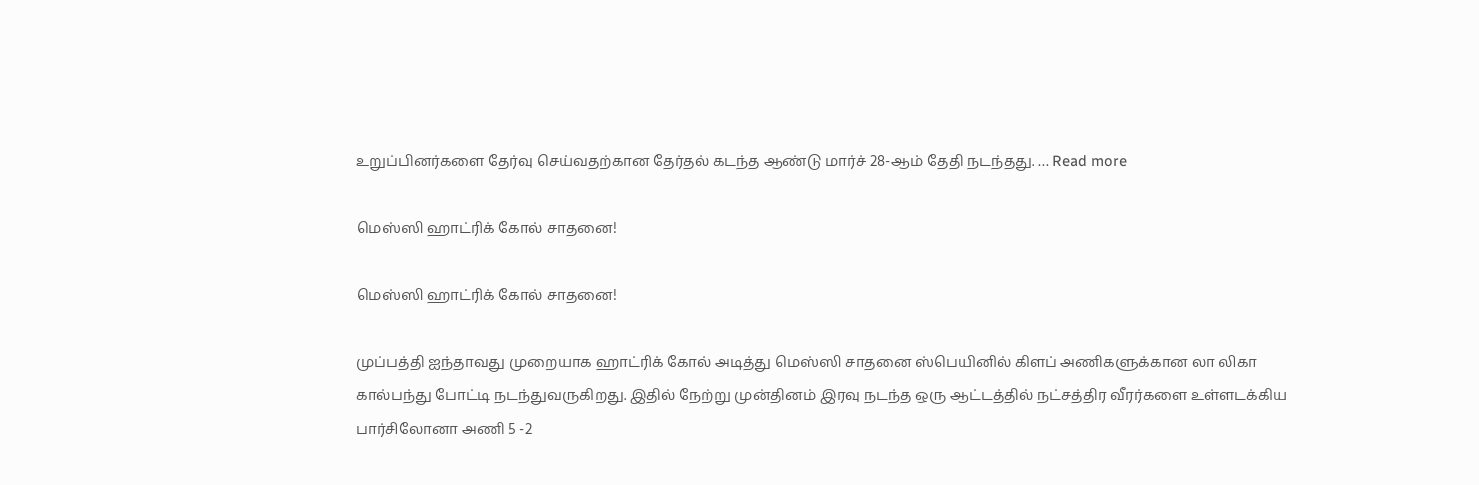உறுப்பினர்களை தேர்வு செய்வதற்கான தேர்தல் கடந்த ஆண்டு மார்ச் 28-ஆம் தேதி நடந்தது. … Read more

மெஸ்ஸி ஹாட்ரிக் கோல் சாதனை!

மெஸ்ஸி ஹாட்ரிக் கோல் சாதனை!

முப்பத்தி ஐந்தாவது முறையாக ஹாட்ரிக் கோல் அடித்து மெஸ்ஸி சாதனை ஸ்பெயினில் கிளப் அணிகளுக்கான லா லிகா கால்பந்து போட்டி நடந்துவருகிறது. இதில் நேற்று முன்தினம் இரவு நடந்த ஒரு ஆட்டத்தில் நட்சத்திர வீரர்களை உள்ளடக்கிய பார்சிலோனா அணி 5 -2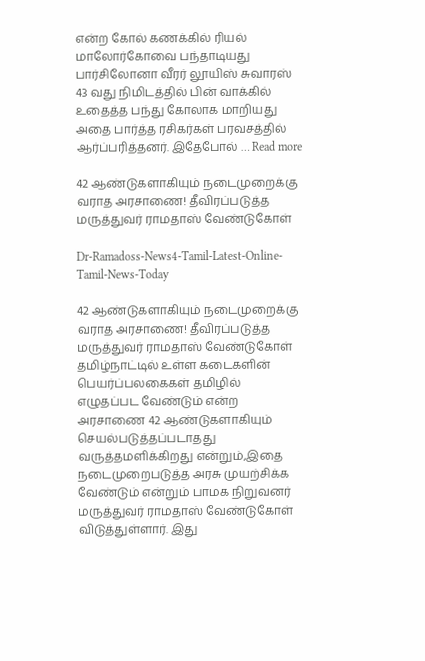என்ற கோல் கணக்கில் ரியல் மாலோர்கோவை பந்தாடியது பார்சிலோனா வீரர் லூயிஸ் சுவாரஸ் 43 வது நிமிடத்தில் பின் வாக்கில் உதைத்த பந்து கோலாக மாறியது அதை பார்த்த ரசிகர்கள் பரவசத்தில் ஆர்ப்பரித்தனர். இதேபோல் … Read more

42 ஆண்டுகளாகியும் நடைமுறைக்கு வராத அரசாணை! தீவிரப்படுத்த மருத்துவர் ராமதாஸ் வேண்டுகோள்

Dr-Ramadoss-News4-Tamil-Latest-Online-Tamil-News-Today

42 ஆண்டுகளாகியும் நடைமுறைக்கு வராத அரசாணை! தீவிரப்படுத்த மருத்துவர் ராமதாஸ் வேண்டுகோள் தமிழ்நாட்டில் உள்ள கடைகளின் பெயர்ப்பலகைகள் தமிழில் எழுதப்பட வேண்டும் என்ற அரசாணை 42 ஆண்டுகளாகியும் செயல்படுத்தப்படாதது வருத்தமளிக்கிறது என்றும்,இதை நடைமுறைபடுத்த அரசு முயற்சிக்க வேண்டும் என்றும் பாமக நிறுவனர் மருத்துவர் ராமதாஸ் வேண்டுகோள் விடுத்துள்ளார். இது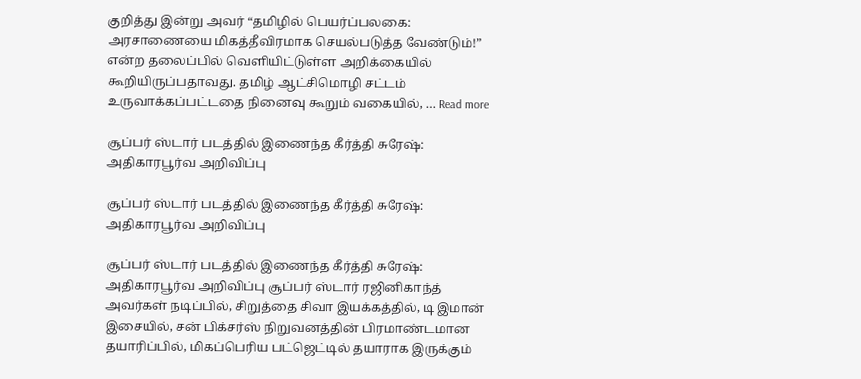குறித்து இன்று அவர் “தமிழில் பெயர்ப்பலகை: அரசாணையை மிகத்தீவிரமாக செயல்படுத்த வேண்டும்!” என்ற தலைப்பில் வெளியிட்டுள்ள அறிக்கையில் கூறியிருப்பதாவது. தமிழ் ஆட்சிமொழி சட்டம் உருவாக்கப்பட்டதை நினைவு கூறும் வகையில், … Read more

சூப்பர் ஸ்டார் படத்தில் இணைந்த கீர்த்தி சுரேஷ்: அதிகாரபூர்வ அறிவிப்பு

சூப்பர் ஸ்டார் படத்தில் இணைந்த கீர்த்தி சுரேஷ்: அதிகாரபூர்வ அறிவிப்பு

சூப்பர் ஸ்டார் படத்தில் இணைந்த கீர்த்தி சுரேஷ்: அதிகாரபூர்வ அறிவிப்பு சூப்பர் ஸ்டார் ரஜினிகாந்த் அவர்கள் நடிப்பில், சிறுத்தை சிவா இயக்கத்தில், டி இமான் இசையில், சன் பிக்சர்ஸ் நிறுவனத்தின் பிரமாண்டமான தயாரிப்பில், மிகப்பெரிய பட்ஜெட்டில் தயாராக இருக்கும்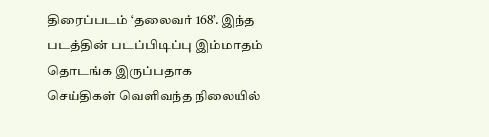திரைப்படம் ‘தலைவர் 168’. இந்த படத்தின் படப்பிடிப்பு இம்மாதம் தொடங்க இருப்பதாக செய்திகள் வெளிவந்த நிலையில்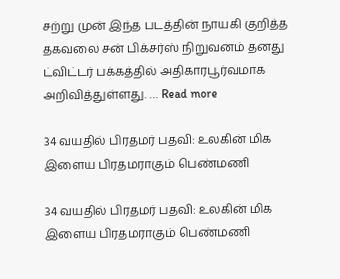சற்று முன் இந்த படத்தின் நாயகி குறித்த தகவலை சன் பிக்சர்ஸ் நிறுவனம் தனது ட்விட்டர் பக்கத்தில் அதிகாரபூர்வமாக அறிவித்துள்ளது. … Read more

34 வயதில் பிரதமர் பதவி: உலகின் மிக இளைய பிரதமராகும் பெண்மணி

34 வயதில் பிரதமர் பதவி: உலகின் மிக இளைய பிரதமராகும் பெண்மணி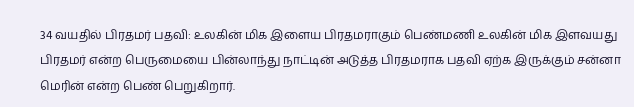34 வயதில் பிரதமர் பதவி: உலகின் மிக இளைய பிரதமராகும் பெண்மணி உலகின் மிக இளவயது பிரதமர் என்ற பெருமையை பின்லாந்து நாட்டின் அடுத்த பிரதமராக பதவி ஏற்க இருக்கும் சன்னா மெரின் என்ற பெண் பெறுகிறார்.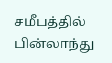சமீபத்தில் பின்லாந்து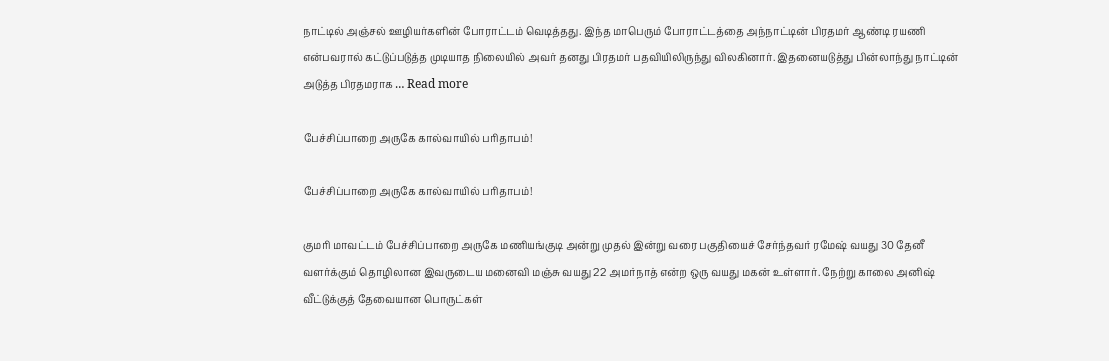நாட்டில் அஞ்சல் ஊழியர்களின் போராட்டம் வெடித்தது. இந்த மாபெரும் போராட்டத்தை அந்நாட்டின் பிரதமர் ஆண்டி ரயணி என்பவரால் கட்டுப்படுத்த முடியாத நிலையில் அவர் தனது பிரதமர் பதவியிலிருந்து விலகினார். இதனையடுத்து பின்லாந்து நாட்டின் அடுத்த பிரதமராக … Read more

பேச்சிப்பாறை அருகே கால்வாயில் பரிதாபம்!

பேச்சிப்பாறை அருகே கால்வாயில் பரிதாபம்!

குமரி மாவட்டம் பேச்சிப்பாறை அருகே மணியங்குடி அன்று முதல் இன்று வரை பகுதியைச் சேர்ந்தவர் ரமேஷ் வயது 30 தேனீ வளர்க்கும் தொழிலான இவருடைய மனைவி மஞ்சு வயது 22 அமர்நாத் என்ற ஒரு வயது மகன் உள்ளார். நேற்று காலை அனிஷ் வீட்டுக்குத் தேவையான பொருட்கள்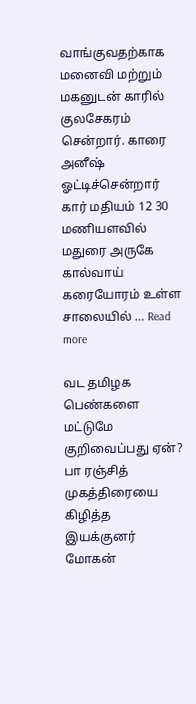வாங்குவதற்காக மனைவி மற்றும் மகனுடன் காரில் குலசேகரம்  சென்றார். காரை அனீஷ்  ஓட்டிச்சென்றார் கார் மதியம் 12 30 மணியளவில் மதுரை அருகே கால்வாய் கரையோரம் உள்ள சாலையில் … Read more

வட தமிழக பெண்களை மட்டுமே குறிவைப்பது ஏன்? பா ரஞ்சித் முகத்திரையை கிழித்த இயக்குனர் மோகன்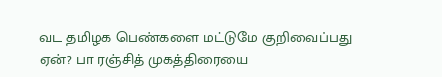வட தமிழக பெண்களை மட்டுமே குறிவைப்பது ஏன்? பா ரஞ்சித் முகத்திரையை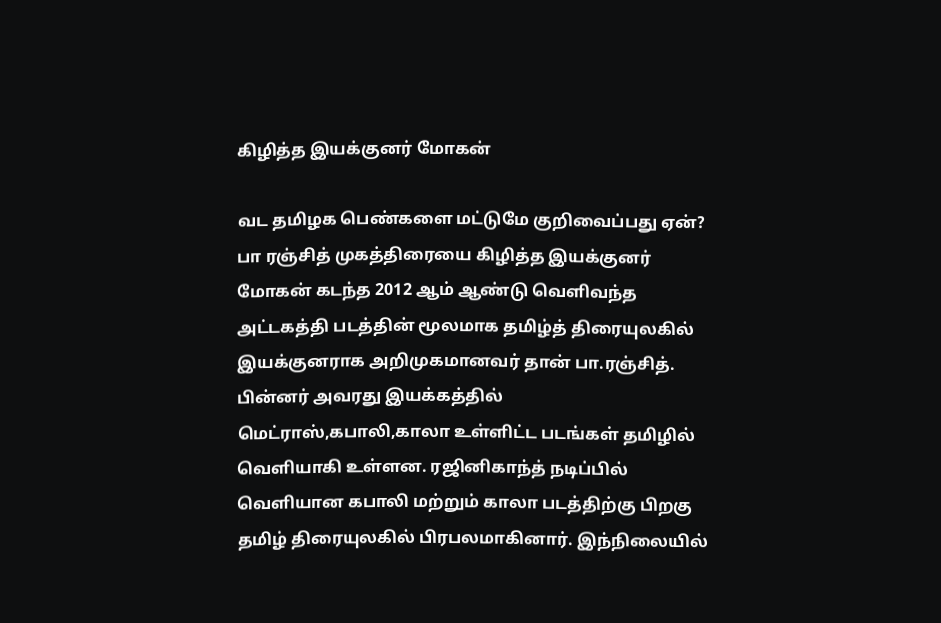கிழித்த இயக்குனர் மோகன்

வட தமிழக பெண்களை மட்டுமே குறிவைப்பது ஏன்? பா ரஞ்சித் முகத்திரையை கிழித்த இயக்குனர் மோகன் கடந்த 2012 ஆம் ஆண்டு வெளிவந்த அட்டகத்தி படத்தின் மூலமாக தமிழ்த் திரையுலகில் இயக்குனராக அறிமுகமானவர் தான் பா.ரஞ்சித். பின்னர் அவரது இயக்கத்தில் மெட்ராஸ்,கபாலி,காலா உள்ளிட்ட படங்கள் தமிழில் வெளியாகி உள்ளன. ரஜினிகாந்த் நடிப்பில் வெளியான கபாலி மற்றும் காலா படத்திற்கு பிறகு தமிழ் திரையுலகில் பிரபலமாகினார். இந்நிலையில்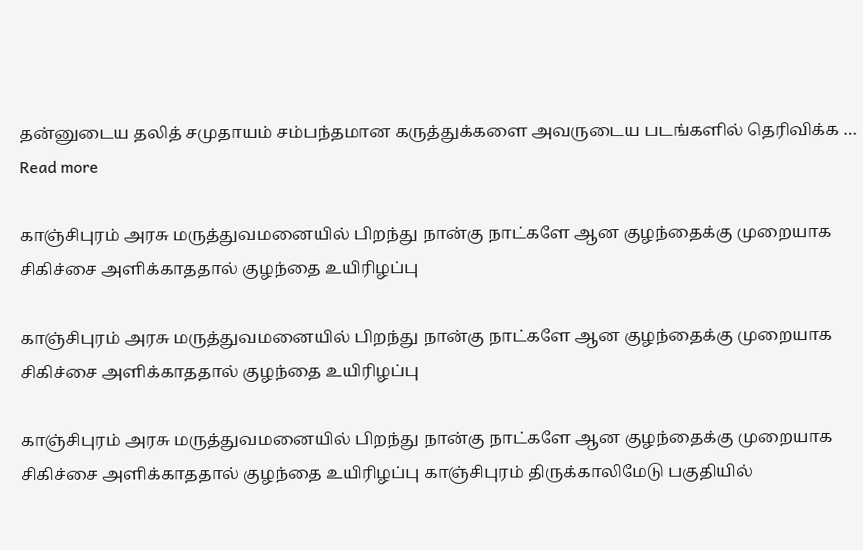தன்னுடைய தலித் சமுதாயம் சம்பந்தமான கருத்துக்களை அவருடைய படங்களில் தெரிவிக்க … Read more

காஞ்சிபுரம் அரசு மருத்துவமனையில் பிறந்து நான்கு நாட்களே ஆன குழந்தைக்கு முறையாக சிகிச்சை அளிக்காததால் குழந்தை உயிரிழப்பு

காஞ்சிபுரம் அரசு மருத்துவமனையில் பிறந்து நான்கு நாட்களே ஆன குழந்தைக்கு முறையாக சிகிச்சை அளிக்காததால் குழந்தை உயிரிழப்பு

காஞ்சிபுரம் அரசு மருத்துவமனையில் பிறந்து நான்கு நாட்களே ஆன குழந்தைக்கு முறையாக சிகிச்சை அளிக்காததால் குழந்தை உயிரிழப்பு காஞ்சிபுரம் திருக்காலிமேடு பகுதியில்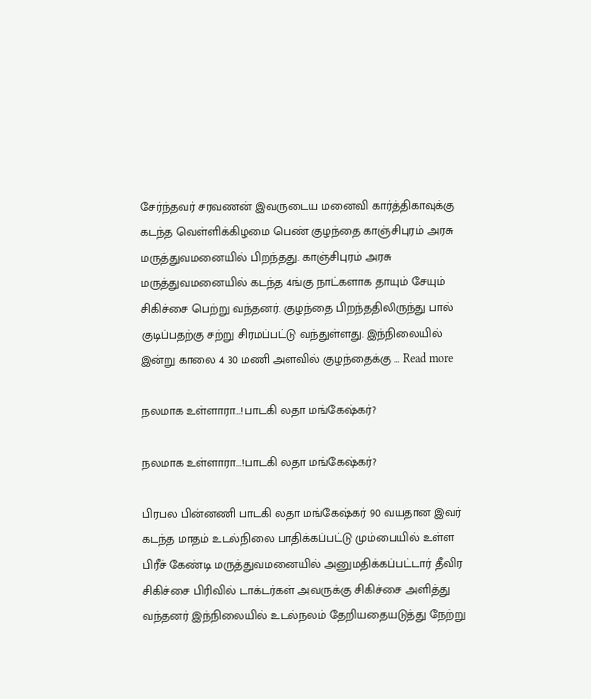சேர்ந்தவர் சரவணன் இவருடைய மனைவி கார்த்திகாவுக்கு கடந்த வெள்ளிக்கிழமை பெண் குழந்தை காஞ்சிபுரம் அரசு மருத்துவமனையில் பிறந்தது. காஞ்சிபுரம் அரசு மருத்துவமனையில் கடந்த 4ங்கு நாட்களாக தாயும் சேயும் சிகிச்சை பெற்று வந்தனர். குழந்தை பிறந்ததிலிருந்து பால் குடிப்பதற்கு சற்று சிரமப்பட்டு வந்துள்ளது. இந்நிலையில் இன்று காலை 4 30 மணி அளவில் குழந்தைக்கு … Read more

நலமாக உள்ளாரா…!பாடகி லதா மங்கேஷ்கர்?

நலமாக உள்ளாரா...!பாடகி லதா மங்கேஷ்கர்?

பிரபல பின்னணி பாடகி லதா மங்கேஷ்கர் 90 வயதான இவர் கடந்த மாதம் உடல்நிலை பாதிக்கப்பட்டு மும்பையில் உள்ள பிரீச் கேண்டி மருத்துவமனையில் அனுமதிக்கப்பட்டார் தீவிர சிகிச்சை பிரிவில் டாக்டர்கள் அவருக்கு சிகிச்சை அளித்து வந்தனர் இந்நிலையில் உடல்நலம் தேறியதையடுத்து நேற்று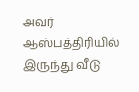அவர் ஆஸ்பத்திரியில் இருந்து வீடு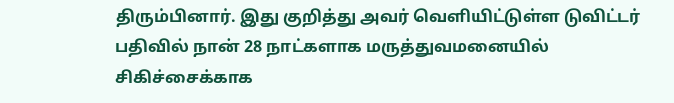திரும்பினார். இது குறித்து அவர் வெளியிட்டுள்ள டுவிட்டர் பதிவில் நான் 28 நாட்களாக மருத்துவமனையில் சிகிச்சைக்காக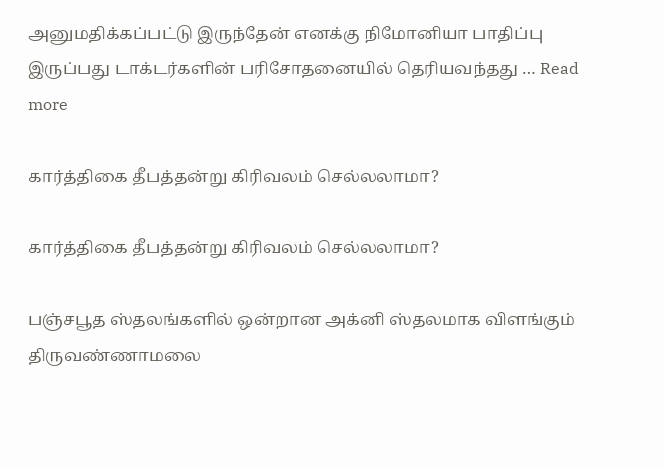அனுமதிக்கப்பட்டு இருந்தேன் எனக்கு நிமோனியா பாதிப்பு இருப்பது டாக்டர்களின் பரிசோதனையில் தெரியவந்தது … Read more

கார்த்திகை தீபத்தன்று கிரிவலம் செல்லலாமா?

கார்த்திகை தீபத்தன்று கிரிவலம் செல்லலாமா?

பஞ்சபூத ஸ்தலங்களில் ஒன்றான அக்னி ஸ்தலமாக விளங்கும் திருவண்ணாமலை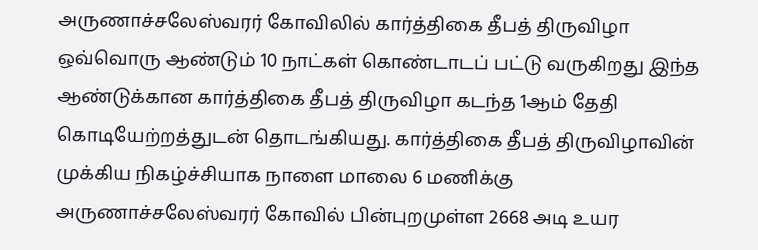அருணாச்சலேஸ்வரர் கோவிலில் கார்த்திகை தீபத் திருவிழா ஒவ்வொரு ஆண்டும் 10 நாட்கள் கொண்டாடப் பட்டு வருகிறது இந்த ஆண்டுக்கான கார்த்திகை தீபத் திருவிழா கடந்த 1ஆம் தேதி கொடியேற்றத்துடன் தொடங்கியது. கார்த்திகை தீபத் திருவிழாவின் முக்கிய நிகழ்ச்சியாக நாளை மாலை 6 மணிக்கு அருணாச்சலேஸ்வரர் கோவில் பின்புறமுள்ள 2668 அடி உயர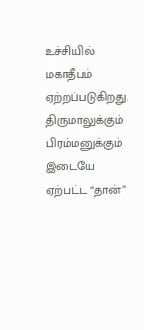உச்சியில் மகாதீபம் ஏற்றப்படுகிறது. திருமாலுக்கும் பிரம்மனுக்கும் இடையே ஏற்பட்ட “தான்”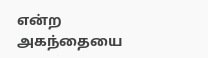என்ற அகந்தையை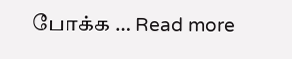போக்க … Read more